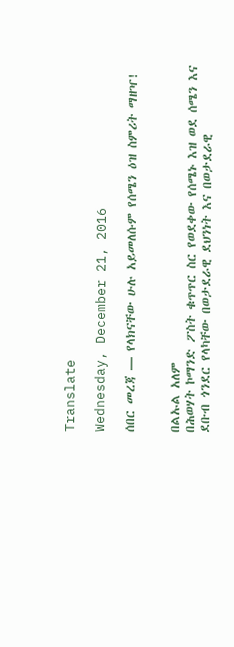Translate

Wednesday, December 21, 2016

ሰበር መረጃ — የላክናቸው ሁሉ አይመለሱም የሰሜን ዕዝ ስምሪት ማዘዣ!


በልኡል አለም
በሕወሃት ኮማንድ ፖስት ቁጥጥር ስር የወደቀው የሰሜኑ እዝ ወደ ሰሜን እና ደቡብ ጎንደር የላካቸው በወታደራዊ ደህንነት እና በወታደራዊ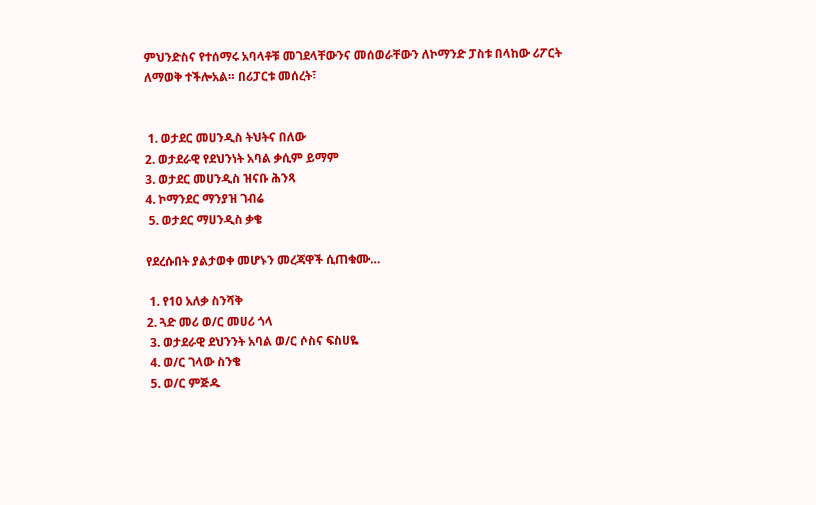ምህንድስና የተሰማሩ አባላቶቹ መገደላቸውንና መሰወራቸውን ለኮማንድ ፓስቱ በላከው ሪፖርት ለማወቅ ተችሎአል። በሪፓርቱ መሰረት፣


 1. ወታደር መሀንዲስ ትህትና በለው
2. ወታደራዊ የደህንነት አባል ቃሲም ይማም
3. ወታደር መሀንዲስ ዝናቡ ሕንጻ
4. ኮማንደር ማንያዝ ገብሬ
 5. ወታደር ማሀንዲስ ቃቄ

የደረሱበት ያልታወቀ መሆኑን መረጃዋች ሲጠቁሙ…

 1. የ10 አለቃ ስንሻቅ
2. ጓድ መሪ ወ/ር መሀሪ ጎላ
 3. ወታደራዊ ደህንንት አባል ወ/ር ሶስና ፍስሀዬ
 4. ወ/ር ገላው ስንቄ
 5. ወ/ር ምጅዱ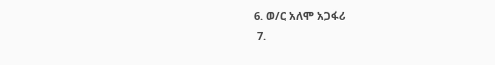6. ወ/ር አለሞ አጋፋሪ
 7.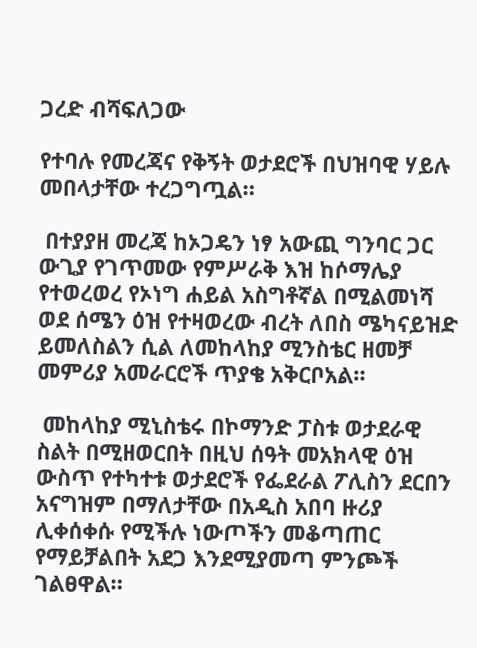ጋረድ ብሻፍለጋው

የተባሉ የመረጃና የቅኝት ወታደሮች በህዝባዊ ሃይሉ መበላታቸው ተረጋግጧል።

 በተያያዘ መረጃ ከኦጋዴን ነፃ አውጪ ግንባር ጋር ውጊያ የገጥመው የምሥራቅ እዝ ከሶማሌያ የተወረወረ የኦነግ ሐይል አስግቶኛል በሚልመነሻ ወደ ሰሜን ዕዝ የተዛወረው ብረት ለበስ ሜካናይዝድ ይመለስልን ሲል ለመከላከያ ሚንስቴር ዘመቻ መምሪያ አመራርሮች ጥያቄ አቅርቦአል።

 መከላከያ ሚኒስቴሩ በኮማንድ ፓስቱ ወታደራዊ ስልት በሚዘወርበት በዚህ ሰዓት መአክላዊ ዕዝ ውስጥ የተካተቱ ወታደሮች የፌደራል ፖሊስን ደርበን አናግዝም በማለታቸው በአዲስ አበባ ዙሪያ ሊቀሰቀሱ የሚችሉ ነውጦችን መቆጣጠር የማይቻልበት አደጋ እንደሚያመጣ ምንጮች ገልፀዋል።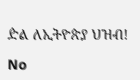ዽል ለኢትዮጵያ ህዝብ!

No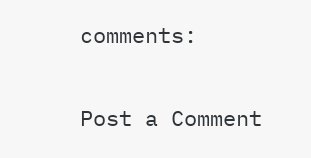comments:

Post a Comment